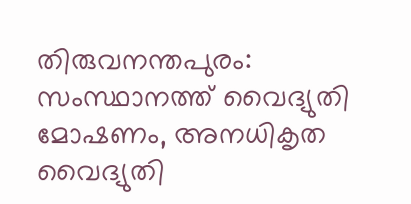തിരുവനന്തപുരം: സംസ്ഥാനത്ത് വൈദ്യുതി മോഷണം, അനധികൃത വൈദ്യുതി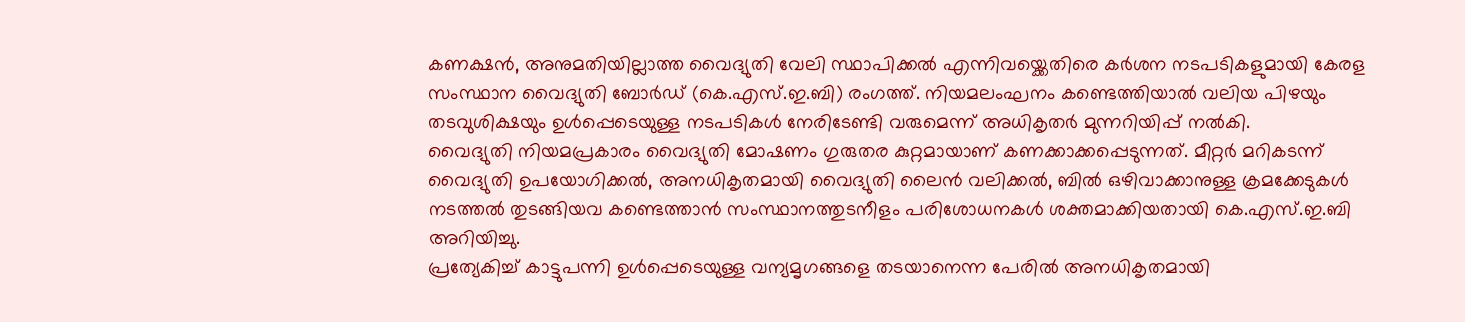കണക്ഷൻ, അനുമതിയില്ലാത്ത വൈദ്യുതി വേലി സ്ഥാപിക്കൽ എന്നിവയ്ക്കെതിരെ കർശന നടപടികളുമായി കേരള സംസ്ഥാന വൈദ്യുതി ബോർഡ് (കെ.എസ്.ഇ.ബി) രംഗത്ത്. നിയമലംഘനം കണ്ടെത്തിയാൽ വലിയ പിഴയും തടവുശിക്ഷയും ഉൾപ്പെടെയുള്ള നടപടികൾ നേരിടേണ്ടി വരുമെന്ന് അധികൃതർ മുന്നറിയിപ്പ് നൽകി.
വൈദ്യുതി നിയമപ്രകാരം വൈദ്യുതി മോഷണം ഗുരുതര കുറ്റമായാണ് കണക്കാക്കപ്പെടുന്നത്. മീറ്റർ മറികടന്ന് വൈദ്യുതി ഉപയോഗിക്കൽ, അനധികൃതമായി വൈദ്യുതി ലൈൻ വലിക്കൽ, ബിൽ ഒഴിവാക്കാനുള്ള ക്രമക്കേടുകൾ നടത്തൽ തുടങ്ങിയവ കണ്ടെത്താൻ സംസ്ഥാനത്തുടനീളം പരിശോധനകൾ ശക്തമാക്കിയതായി കെ.എസ്.ഇ.ബി അറിയിച്ചു.
പ്രത്യേകിച്ച് കാട്ടുപന്നി ഉൾപ്പെടെയുള്ള വന്യമൃഗങ്ങളെ തടയാനെന്ന പേരിൽ അനധികൃതമായി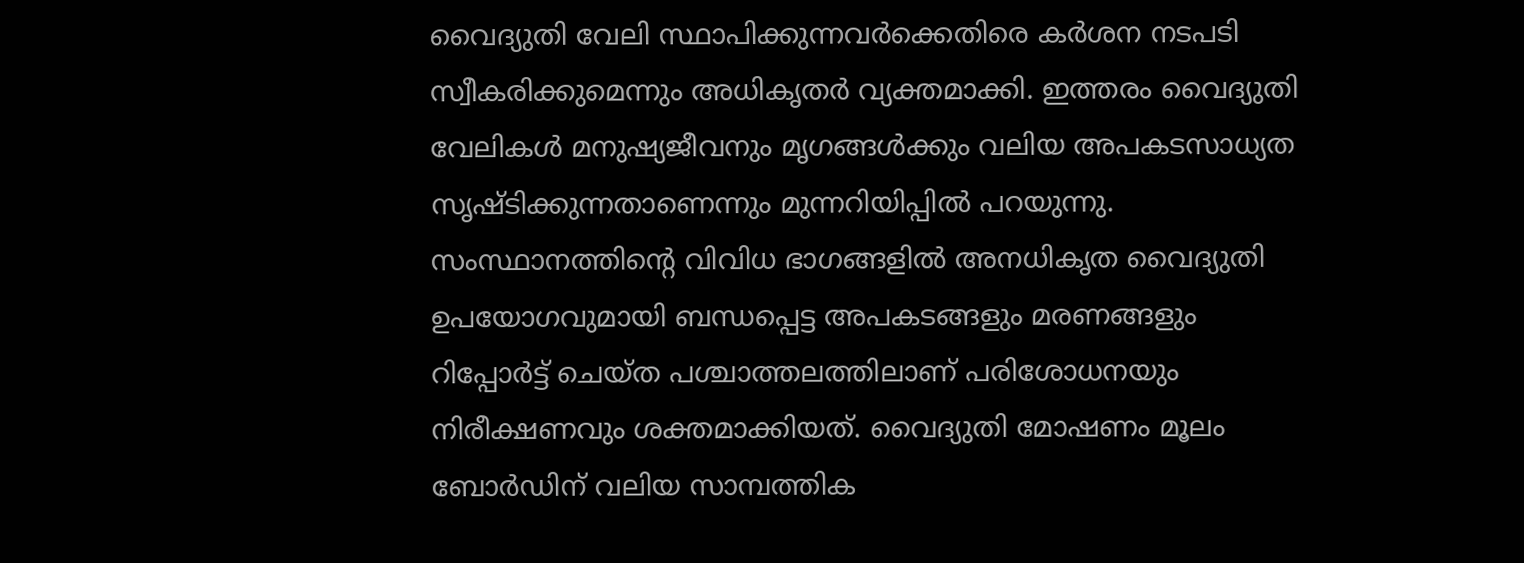വൈദ്യുതി വേലി സ്ഥാപിക്കുന്നവർക്കെതിരെ കർശന നടപടി സ്വീകരിക്കുമെന്നും അധികൃതർ വ്യക്തമാക്കി. ഇത്തരം വൈദ്യുതി വേലികൾ മനുഷ്യജീവനും മൃഗങ്ങൾക്കും വലിയ അപകടസാധ്യത സൃഷ്ടിക്കുന്നതാണെന്നും മുന്നറിയിപ്പിൽ പറയുന്നു.
സംസ്ഥാനത്തിന്റെ വിവിധ ഭാഗങ്ങളിൽ അനധികൃത വൈദ്യുതി ഉപയോഗവുമായി ബന്ധപ്പെട്ട അപകടങ്ങളും മരണങ്ങളും റിപ്പോർട്ട് ചെയ്ത പശ്ചാത്തലത്തിലാണ് പരിശോധനയും നിരീക്ഷണവും ശക്തമാക്കിയത്. വൈദ്യുതി മോഷണം മൂലം ബോർഡിന് വലിയ സാമ്പത്തിക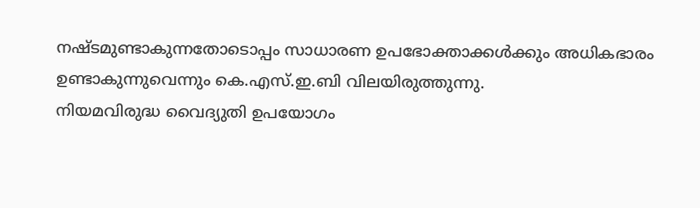നഷ്ടമുണ്ടാകുന്നതോടൊപ്പം സാധാരണ ഉപഭോക്താക്കൾക്കും അധികഭാരം ഉണ്ടാകുന്നുവെന്നും കെ.എസ്.ഇ.ബി വിലയിരുത്തുന്നു.
നിയമവിരുദ്ധ വൈദ്യുതി ഉപയോഗം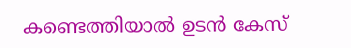കണ്ടെത്തിയാൽ ഉടൻ കേസ്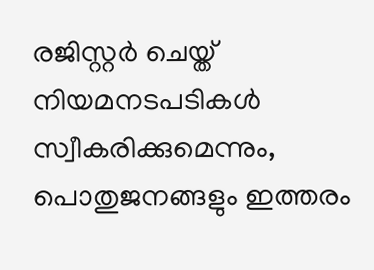രജിസ്റ്റർ ചെയ്ത് നിയമനടപടികൾ സ്വീകരിക്കുമെന്നും, പൊതുജനങ്ങളും ഇത്തരം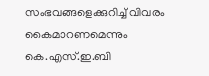സംഭവങ്ങളെക്കുറിച്ച് വിവരം കൈമാറണമെന്നും കെ.എസ്.ഇ.ബി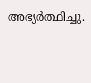അഭ്യർത്ഥിച്ചു.